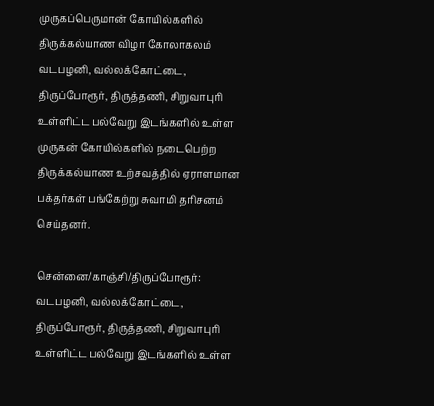முருகப்பெருமான் கோயில்களில் திருக்கல்யாண விழா கோலாகலம்
வடபழனி, வல்லக்கோட்டை, திருப்போரூர், திருத்தணி, சிறுவாபுரி உள்ளிட்ட பல்வேறு இடங்களில் உள்ள முருகன் கோயில்களில் நடைபெற்ற திருக்கல்யாண உற்சவத்தில் ஏராளமான பக்தர்கள் பங்கேற்று சுவாமி தரிசனம் செய்தனர்.

சென்னை/காஞ்சி/திருப்போரூர்: வடபழனி, வல்லக்கோட்டை, திருப்போரூர், திருத்தணி, சிறுவாபுரி உள்ளிட்ட பல்வேறு இடங்களில் உள்ள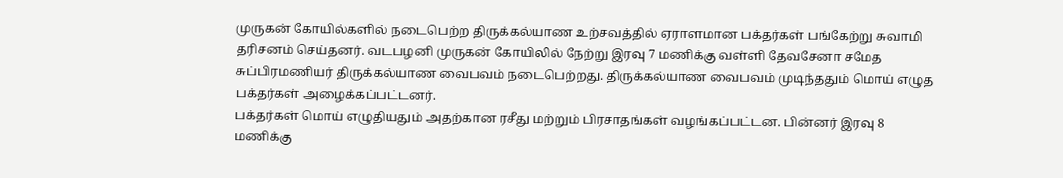முருகன் கோயில்களில் நடைபெற்ற திருக்கல்யாண உற்சவத்தில் ஏராளமான பக்தர்கள் பங்கேற்று சுவாமி தரிசனம் செய்தனர். வடபழனி முருகன் கோயிலில் நேற்று இரவு 7 மணிக்கு வள்ளி தேவசேனா சமேத சுப்பிரமணியர் திருக்கல்யாண வைபவம் நடைபெற்றது. திருக்கல்யாண வைபவம் முடிந்ததும் மொய் எழுத பக்தர்கள் அழைக்கப்பட்டனர்.
பக்தர்கள் மொய் எழுதியதும் அதற்கான ரசீது மற்றும் பிரசாதங்கள் வழங்கப்பட்டன. பின்னர் இரவு 8 மணிக்கு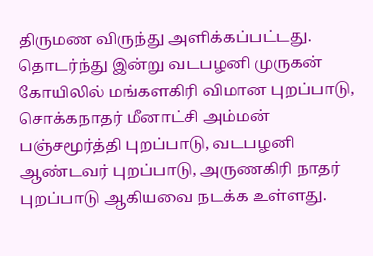திருமண விருந்து அளிக்கப்பட்டது. தொடர்ந்து இன்று வடபழனி முருகன் கோயிலில் மங்களகிரி விமான புறப்பாடு, சொக்கநாதர் மீனாட்சி அம்மன் பஞ்சமூர்த்தி புறப்பாடு, வடபழனி ஆண்டவர் புறப்பாடு, அருணகிரி நாதர் புறப்பாடு ஆகியவை நடக்க உள்ளது.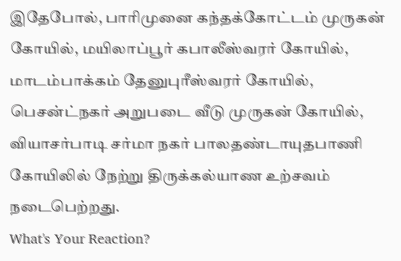இதேபோல், பாரிமுனை கந்தக்கோட்டம் முருகன் கோயில், மயிலாப்பூர் கபாலீஸ்வரர் கோயில், மாடம்பாக்கம் தேனுபுரீஸ்வரர் கோயில், பெசன்ட்நகர் அறுபடை வீடு முருகன் கோயில், வியாசர்பாடி சர்மா நகர் பாலதண்டாயுதபாணி கோயிலில் நேற்று திருக்கல்யாண உற்சவம் நடைபெற்றது.
What's Your Reaction?